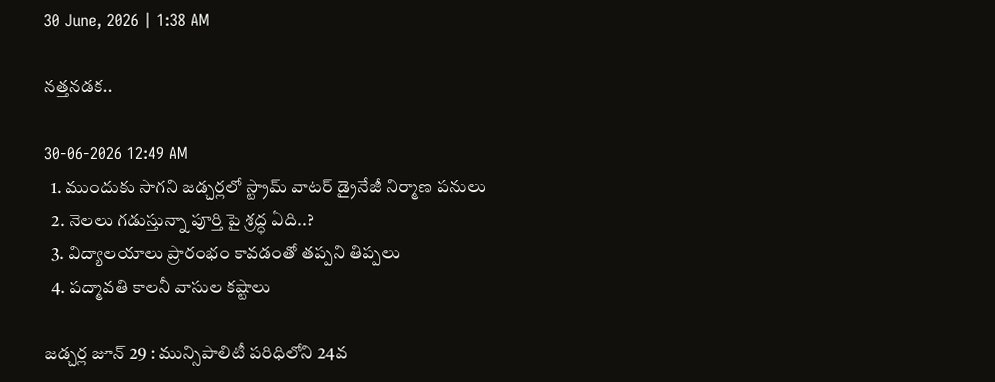30 June, 2026 | 1:38 AM

నత్తనడక..

30-06-2026 12:49 AM
  1. ముందుకు సాగని జడ్చర్లలో స్ట్రామ్ వాటర్ డ్రైనేజీ నిర్మాణ పనులు
  2. నెలలు గడుస్తున్నా పూర్తి పై శ్రద్ధ ఏది..?
  3. విద్యాలయాలు ప్రారంభం కావడంతో తప్పని తిప్పలు
  4. పద్మావతి కాలనీ వాసుల కష్టాలు

జడ్చర్ల జూన్ 29 : మున్సిపాలిటీ పరిధిలోని 24వ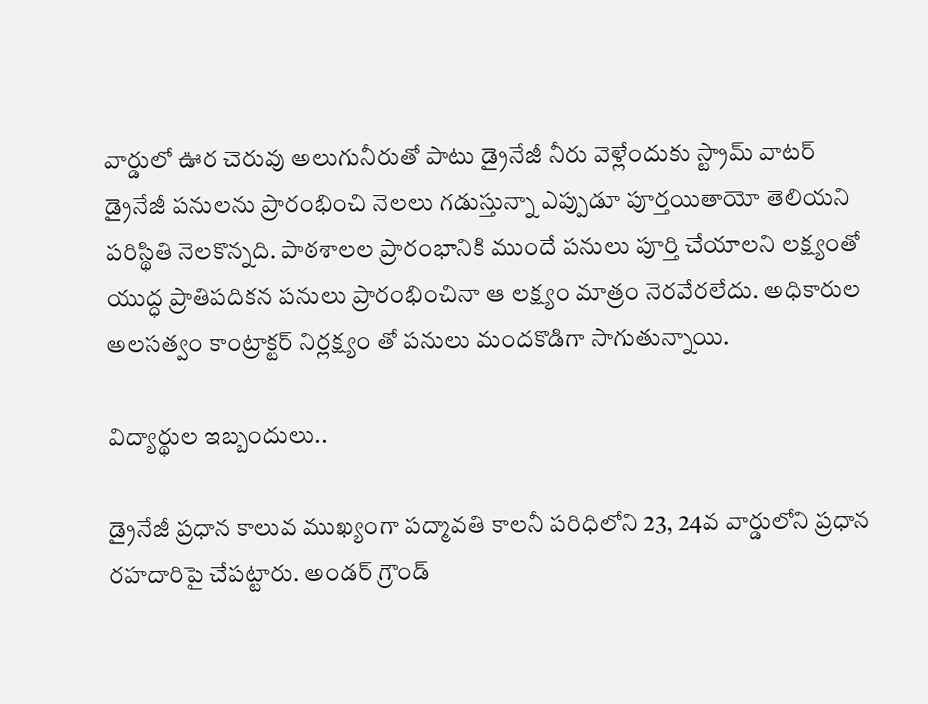వార్డులో ఊర చెరువు అలుగునీరుతో పాటు డ్రైనేజీ నీరు వెళ్లేందుకు స్ట్రామ్ వాటర్ డ్రైనేజీ పనులను ప్రారంభించి నెలలు గడుస్తున్నా ఎప్పుడూ పూర్తయితాయో తెలియని పరిస్థితి నెలకొన్నది. పాఠశాలల ప్రారంభానికి ముందే పనులు పూర్తి చేయాలని లక్ష్యంతో యుద్ధ ప్రాతిపదికన పనులు ప్రారంభించినా ఆ లక్ష్యం మాత్రం నెరవేరలేదు. అధికారుల అలసత్వం కాంట్రాక్టర్ నిర్లక్ష్యం తో పనులు మందకొడిగా సాగుతున్నాయి.

విద్యార్థుల ఇబ్బందులు..

డ్రైనేజీ ప్రధాన కాలువ ముఖ్యంగా పద్మావతి కాలనీ పరిధిలోని 23, 24వ వార్డులోని ప్రధాన రహదారిపై చేపట్టారు. అండర్ గ్రౌండ్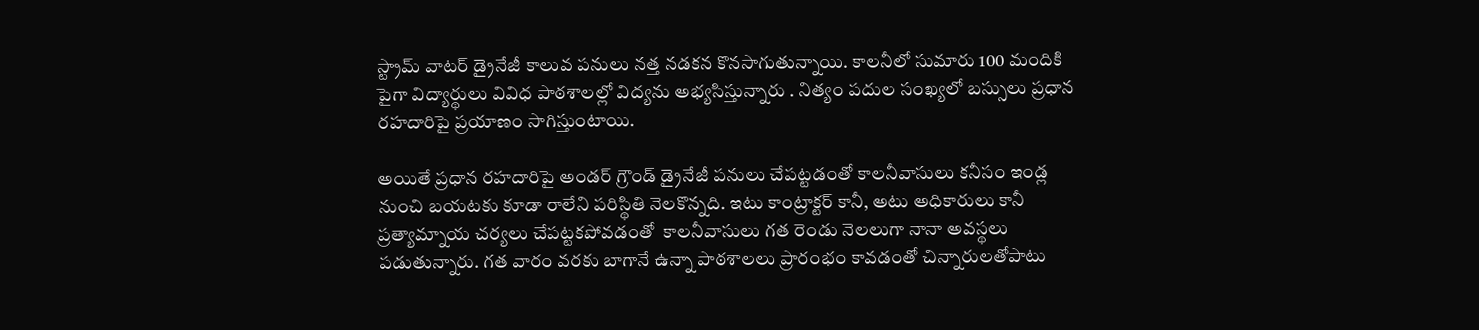స్ట్రామ్ వాటర్ డ్రైనేజీ కాలువ పనులు నత్త నడకన కొనసాగుతున్నాయి. కాలనీలో సుమారు 100 మందికి పైగా విద్యార్థులు వివిధ పాఠశాలల్లో విద్యను అభ్యసిస్తున్నారు . నిత్యం పదుల సంఖ్యలో బస్సులు ప్రధాన రహదారిపై ప్రయాణం సాగిస్తుంటాయి.

అయితే ప్రధాన రహదారిపై అండర్ గ్రౌండ్ డ్రైనేజీ పనులు చేపట్టడంతో కాలనీవాసులు కనీసం ఇండ్ల నుంచి బయటకు కూడా రాలేని పరిస్థితి నెలకొన్నది. ఇటు కాంట్రాక్టర్ కానీ, అటు అధికారులు కానీ ప్రత్యామ్నాయ చర్యలు చేపట్టకపోవడంతో  కాలనీవాసులు గత రెండు నెలలుగా నానా అవస్థలు పడుతున్నారు. గత వారం వరకు బాగానే ఉన్నా పాఠశాలలు ప్రారంభం కావడంతో చిన్నారులతోపాటు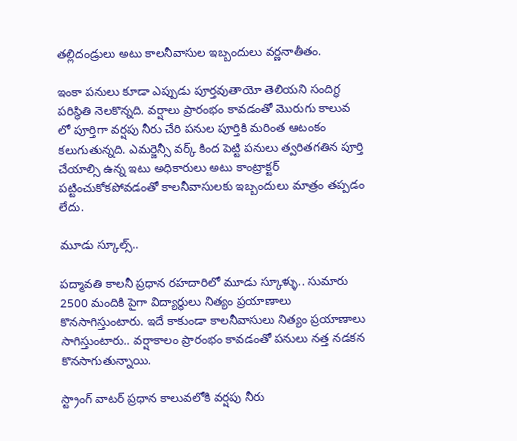తల్లిదండ్రులు అటు కాలనీవాసుల ఇబ్బందులు వర్ణనాతీతం.

ఇంకా పనులు కూడా ఎప్పుడు పూర్తవుతాయో తెలియని సందిగ్ధ పరిస్థితి నెలకొన్నది. వర్షాలు ప్రారంభం కావడంతో మొరుగు కాలువ లో పూర్తిగా వర్షపు నీరు చేరి పనుల పూర్తికి మరింత ఆటంకం కలుగుతున్నది. ఎమర్జెన్సీ వర్క్ కింద పెట్టి పనులు త్వరితగతిన పూర్తి చేయాల్సి ఉన్న ఇటు అధికారులు అటు కాంట్రాక్టర్ పట్టించుకోకపోవడంతో కాలనీవాసులకు ఇబ్బందులు మాత్రం తప్పడం లేదు.

మూడు స్కూల్స్..

పద్మావతి కాలనీ ప్రధాన రహదారిలో మూడు స్కూళ్ళు.. సుమారు 2500 మందికి పైగా విద్యార్థులు నిత్యం ప్రయాణాలు కొనసాగిస్తుంటారు. ఇదే కాకుండా కాలనీవాసులు నిత్యం ప్రయాణాలు సాగిస్తుంటారు.. వర్షాకాలం ప్రారంభం కావడంతో పనులు నత్త నడకన కొనసాగుతున్నాయి.

స్ట్రాంగ్ వాటర్ ప్రధాన కాలువలోకి వర్షపు నీరు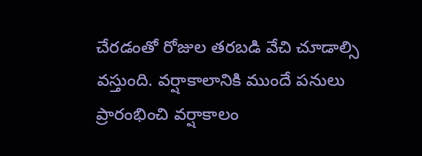చేరడంతో రోజుల తరబడి వేచి చూడాల్సి వస్తుంది. వర్షాకాలానికి ముందే పనులు ప్రారంభించి వర్షాకాలం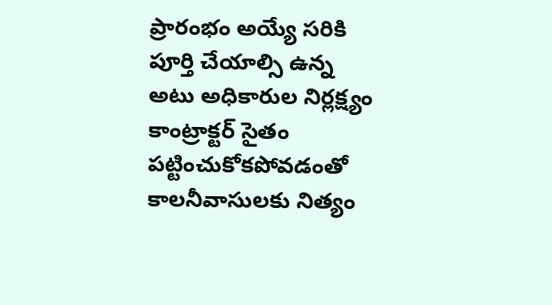ప్రారంభం అయ్యే సరికి పూర్తి చేయాల్సి ఉన్న అటు అధికారుల నిర్లక్ష్యం కాంట్రాక్టర్ సైతం పట్టించుకోకపోవడంతో కాలనీవాసులకు నిత్యం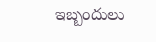ఇబ్బందులు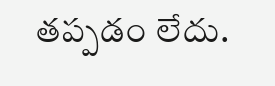తప్పడం లేదు.